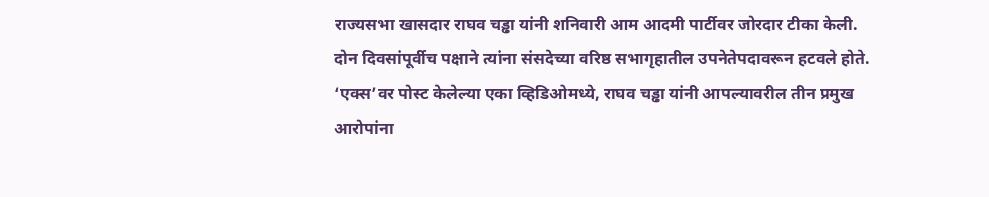राज्यसभा खासदार राघव चड्ढा यांनी शनिवारी आम आदमी पार्टीवर जोरदार टीका केली. दोन दिवसांपूर्वीच पक्षाने त्यांना संसदेच्या वरिष्ठ सभागृहातील उपनेतेपदावरून हटवले होते. ‘एक्स’वर पोस्ट केलेल्या एका व्हिडिओमध्ये, राघव चड्ढा यांनी आपल्यावरील तीन प्रमुख आरोपांना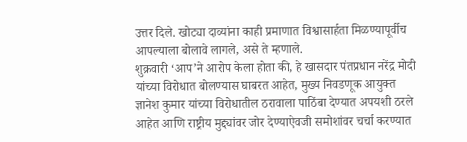उत्तर दिले. खोट्या दाव्यांना काही प्रमाणात विश्वासार्हता मिळण्यापूर्वीच आपल्याला बोलावे लागले, असे ते म्हणाले.
शुक्रवारी ‘आप’ने आरोप केला होता की, हे खासदार पंतप्रधान नरेंद्र मोदी यांच्या विरोधात बोलण्यास घाबरत आहेत, मुख्य निवडणूक आयुक्त ज्ञानेश कुमार यांच्या विरोधातील ठरावाला पाठिंबा देण्यात अपयशी ठरले आहेत आणि राष्ट्रीय मुद्द्यांवर जोर देण्याऐवजी समोशांवर चर्चा करण्यात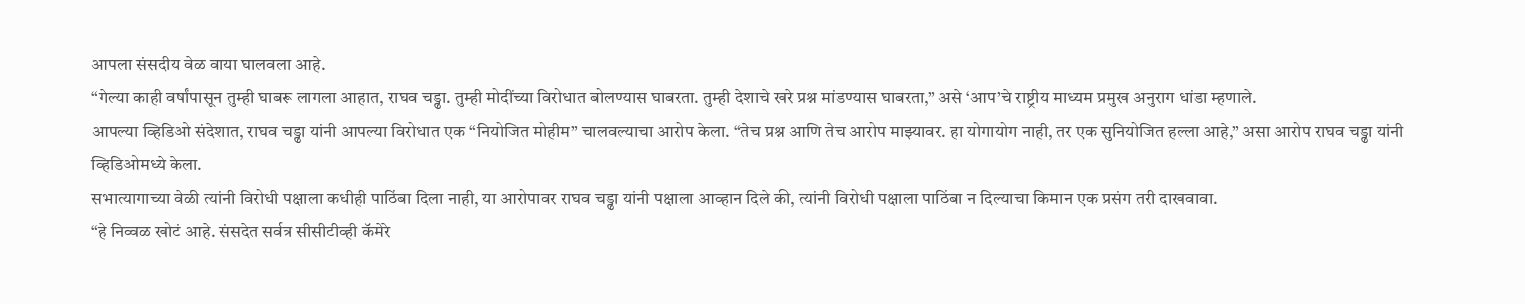आपला संसदीय वेळ वाया घालवला आहे.
“गेल्या काही वर्षांपासून तुम्ही घाबरू लागला आहात, राघव चड्ढा. तुम्ही मोदींच्या विरोधात बोलण्यास घाबरता. तुम्ही देशाचे खरे प्रश्न मांडण्यास घाबरता,” असे ‘आप’चे राष्ट्रीय माध्यम प्रमुख अनुराग धांडा म्हणाले.
आपल्या व्हिडिओ संदेशात, राघव चड्ढा यांनी आपल्या विरोधात एक “नियोजित मोहीम” चालवल्याचा आरोप केला. “तेच प्रश्न आणि तेच आरोप माझ्यावर. हा योगायोग नाही, तर एक सुनियोजित हल्ला आहे,” असा आरोप राघव चड्ढा यांनी व्हिडिओमध्ये केला.
सभात्यागाच्या वेळी त्यांनी विरोधी पक्षाला कधीही पाठिंबा दिला नाही, या आरोपावर राघव चड्ढा यांनी पक्षाला आव्हान दिले की, त्यांनी विरोधी पक्षाला पाठिंबा न दिल्याचा किमान एक प्रसंग तरी दाखवावा.
“हे निव्वळ खोटं आहे. संसदेत सर्वत्र सीसीटीव्ही कॅमेरे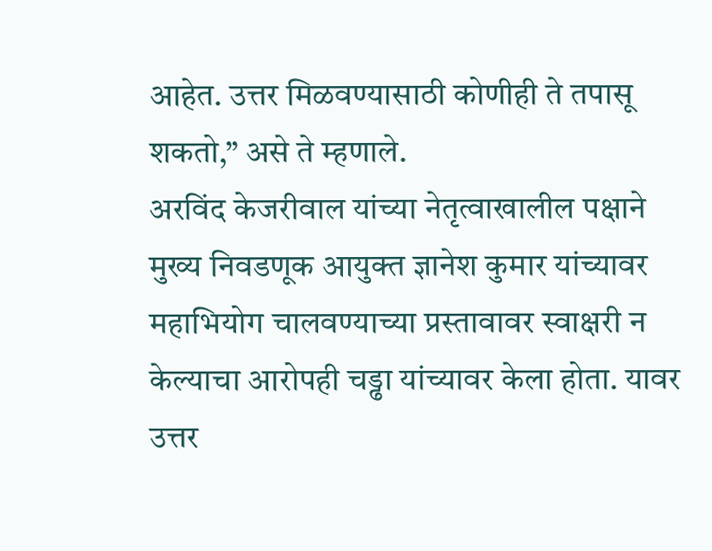आहेत. उत्तर मिळवण्यासाठी कोणीही ते तपासू शकतो,” असे ते म्हणाले.
अरविंद केजरीवाल यांच्या नेतृत्वाखालील पक्षाने मुख्य निवडणूक आयुक्त ज्ञानेश कुमार यांच्यावर महाभियोग चालवण्याच्या प्रस्तावावर स्वाक्षरी न केल्याचा आरोपही चड्ढा यांच्यावर केला होता. यावर उत्तर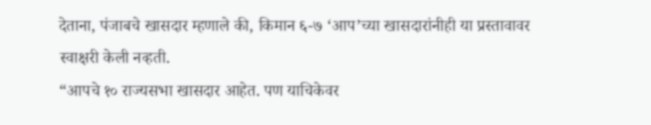देताना, पंजाबचे खासदार म्हणाले की, किमान ६-७ ‘आप’च्या खासदारांनीही या प्रस्तावावर स्वाक्षरी केली नव्हती.
“आपचे १० राज्यसभा खासदार आहेत. पण याचिकेवर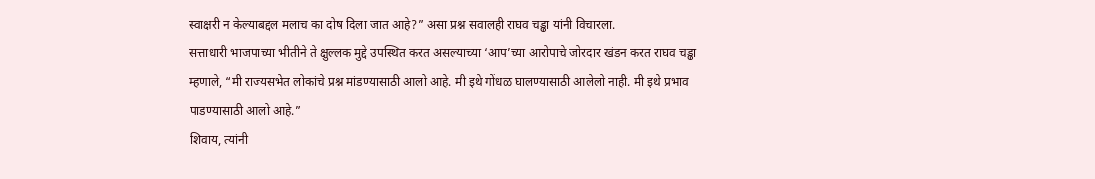स्वाक्षरी न केल्याबद्दल मलाच का दोष दिला जात आहे?” असा प्रश्न सवालही राघव चड्ढा यांनी विचारला.
सत्ताधारी भाजपाच्या भीतीने ते क्षुल्लक मुद्दे उपस्थित करत असल्याच्या ‘आप’च्या आरोपाचे जोरदार खंडन करत राघव चड्ढा म्हणाले, “मी राज्यसभेत लोकांचे प्रश्न मांडण्यासाठी आलो आहे. मी इथे गोंधळ घालण्यासाठी आलेलो नाही. मी इथे प्रभाव पाडण्यासाठी आलो आहे.”
शिवाय, त्यांनी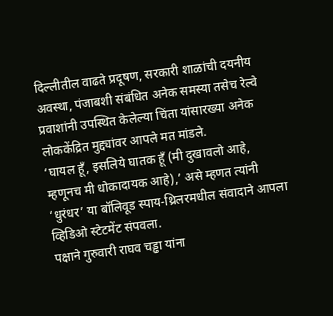दिल्लीतील वाढते प्रदूषण, सरकारी शाळांची दयनीय अवस्था, पंजाबशी संबंधित अनेक समस्या तसेच रेल्वे प्रवाशांनी उपस्थित केलेल्या चिंता यांसारख्या अनेक लोककेंद्रित मुद्द्यांवर आपले मत मांडले.
‘घायल हूँ, इसलिये घातक हूँ (मी दुखावलो आहे, म्हणूनच मी धोकादायक आहे),’ असे म्हणत त्यांनी ‘धुरंधर’ या बॉलिवूड स्पाय-थ्रिलरमधील संवादाने आपला व्हिडिओ स्टेटमेंट संपवला.
पक्षाने गुरुवारी राघव चड्ढा यांना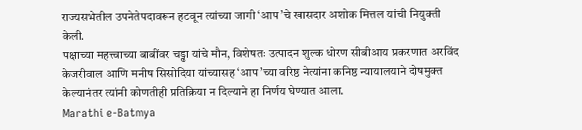राज्यसभेतील उपनेतेपदावरून हटवून त्यांच्या जागी ‘आप’चे खासदार अशोक मित्तल यांची नियुक्ती केली.
पक्षाच्या महत्त्वाच्या बाबींवर चड्ढा यांचे मौन, विशेषतः उत्पादन शुल्क धोरण सीबीआय प्रकरणात अरविंद केजरीवाल आणि मनीष सिसोदिया यांच्यासह ‘आप’च्या वरिष्ठ नेत्यांना कनिष्ठ न्यायालयाने दोषमुक्त केल्यानंतर त्यांनी कोणतीही प्रतिक्रिया न दिल्याने हा निर्णय घेण्यात आला.
Marathi e-Batmya